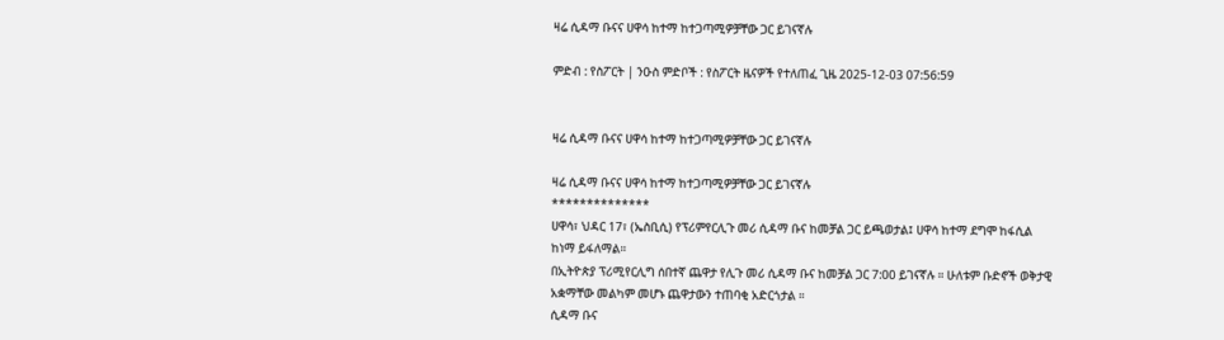ዛሬ ሲዳማ ቡናና ሀዋሳ ከተማ ከተጋጣሚዎቻቸው ጋር ይገናኛሉ

ምድብ : የስፖርት | ንዑስ ምድቦች : የስፖርት ዜናዎች የተለጠፈ ጊዜ 2025-12-03 07:56:59


ዛሬ ሲዳማ ቡናና ሀዋሳ ከተማ ከተጋጣሚዎቻቸው ጋር ይገናኛሉ

ዛሬ ሲዳማ ቡናና ሀዋሳ ከተማ ከተጋጣሚዎቻቸው ጋር ይገናኛሉ
**************
ሀዋሳ፣ ህዳር 17፣ (ኤስቢሲ) የፕሪምየርሊጉ መሪ ሲዳማ ቡና ከመቻል ጋር ይጫወታል፤ ሀዋሳ ከተማ ደግሞ ከፋሲል ከነማ ይፋለማል።
በኢትዮጵያ ፕሪሚየርሊግ ሰበተኛ ጨዋታ የሊጉ መሪ ሲዳማ ቡና ከመቻል ጋር 7:00 ይገናኛሉ ። ሁለቱም ቡድኖች ወቅታዊ አቋማቸው መልካም መሆኑ ጨዋታውን ተጠባቂ አድርጎታል ።
ሲዳማ ቡና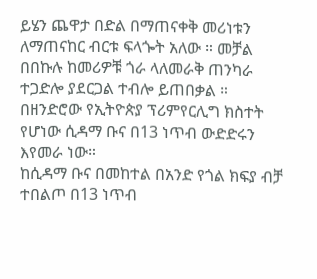ይሄን ጨዋታ በድል በማጠናቀቅ መሪነቱን ለማጠናከር ብርቱ ፍላጐት አለው ። መቻል በበኩሉ ከመሪዎቹ ጎራ ላለመራቅ ጠንካራ ተጋድሎ ያደርጋል ተብሎ ይጠበቃል ።
በዘንድሮው የኢትዮጵያ ፕሪምየርሊግ ክስተት የሆነው ሲዳማ ቡና በ13 ነጥብ ውድድሩን እየመራ ነው።
ከሲዳማ ቡና በመከተል በአንድ የጎል ክፍያ ብቻ ተበልጦ በ13 ነጥብ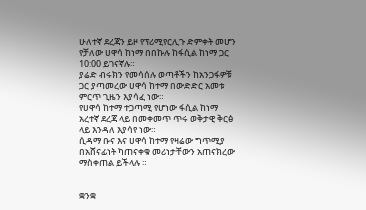ሁለተኛ ደረጃን ይዞ የፕሪሚየርሊጉ ድምቀት መሆን የቻለው ሀዋሳ ከነማ በበኩሉ ከፋሲል ከነማ ጋር 10:00 ይገናኛሉ።
ያሬድ ብሩክን የመሳሰሉ ወጣቶችን ከአንጋፋዎቹ ጋር ያጣመረው ሀዋሳ ከተማ በውድድር አመቱ ምርጥ ጊዜን እያሳፈ ነው።
የሀዋሳ ከተማ ተጋጣሚ የሆነው ፋሲል ከነማ አረተኛ ደረጃ ላይ በመቀመጥ ጥሩ ወቅታዊ ቅርፅ ላይ እንዳለ እያሳየ ነው።
ሲዳማ ቡና እና ሀዋሳ ከተማ የዛሬው ግጥሚያ በአሸናፊነት ካጠናቀቁ መሪነታቸውን አጠናክረው ማስቀጠል ይችላሉ ።


ቋንቋ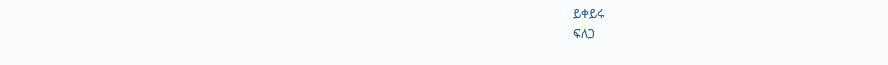ይቀይሩ
ፍለጋ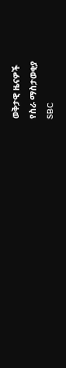ወቅታዊ ዜናዎች
የስራ ማስታወቂያ
SBC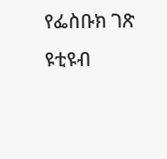የፌስቡክ ገጽ
ዩቲዩብ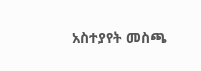አስተያየት መስጫ